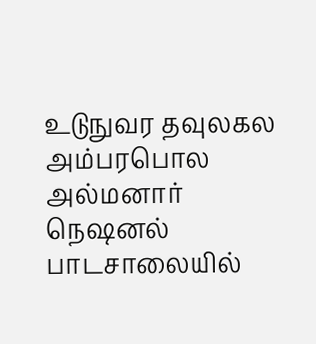உடுநுவர தவுலகல அம்பரபொல அல்மனார் நெஷனல் பாடசாலையில்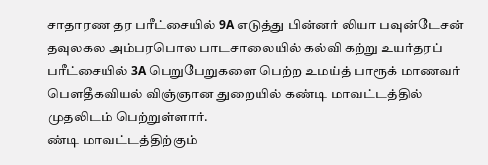சாதாரண தர பரீட்சையில் 9A எடுத்து பின்னர் லியா பவுன்டேசன் தவுலகல அம்பரபொல பாடசாலையில் கல்வி கற்று உயர்தரப் பரீட்சையில் 3A பெறுபேறுகளை பெற்ற உமய்த் பாரூக் மாணவர் பெளதீகவியல் விஞ்ஞான துறையில் கண்டி மாவட்டத்தில் முதலிடம் பெற்றுள்ளார்.
ண்டி மாவட்டத்திற்கும்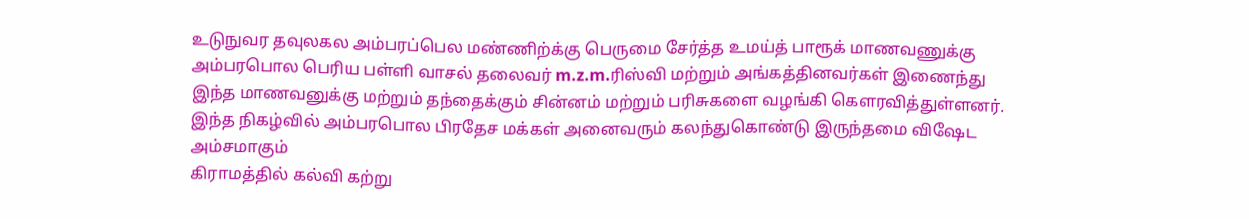உடுநுவர தவுலகல அம்பரப்பெல மண்ணிற்க்கு பெருமை சேர்த்த உமய்த் பாரூக் மாணவணுக்கு அம்பரபொல பெரிய பள்ளி வாசல் தலைவர் m.z.m.ரிஸ்வி மற்றும் அங்கத்தினவர்கள் இணைந்து இந்த மாணவனுக்கு மற்றும் தந்தைக்கும் சின்னம் மற்றும் பரிசுகளை வழங்கி கெளரவித்துள்ளனர்.
இந்த நிகழ்வில் அம்பரபொல பிரதேச மக்கள் அனைவரும் கலந்துகொண்டு இருந்தமை விஷேட அம்சமாகும்
கிராமத்தில் கல்வி கற்று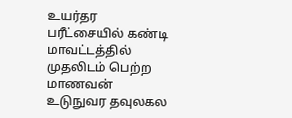உயர்தர பரீட்சையில் கண்டி மாவட்டத்தில் முதலிடம் பெற்ற மாணவன் உடுநுவர தவுலகல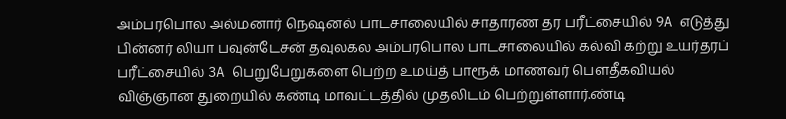அம்பரபொல அல்மனார் நெஷனல் பாடசாலையில் சாதாரண தர பரீட்சையில் 9A எடுத்து பின்னர் லியா பவுன்டேசன் தவுலகல அம்பரபொல பாடசாலையில் கல்வி கற்று உயர்தரப் பரீட்சையில் 3A பெறுபேறுகளை பெற்ற உமய்த் பாரூக் மாணவர் பெளதீகவியல் விஞ்ஞான துறையில் கண்டி மாவட்டத்தில் முதலிடம் பெற்றுள்ளார்.ண்டி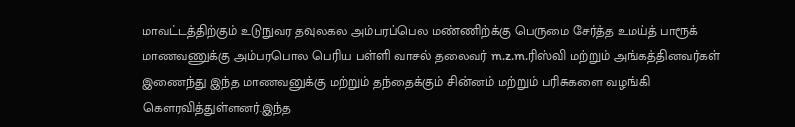மாவட்டத்திற்கும் உடுநுவர தவுலகல அம்பரப்பெல மண்ணிற்க்கு பெருமை சேர்த்த உமய்த் பாரூக் மாணவணுக்கு அம்பரபொல பெரிய பள்ளி வாசல் தலைவர் m.z.m.ரிஸ்வி மற்றும் அங்கத்தினவர்கள் இணைந்து இந்த மாணவனுக்கு மற்றும் தந்தைக்கும் சின்னம் மற்றும் பரிசுகளை வழங்கி கெளரவித்துள்ளனர்.இந்த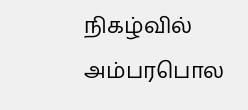நிகழ்வில் அம்பரபொல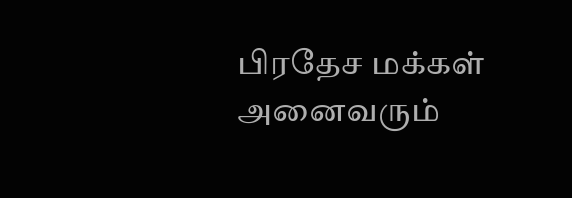பிரதேச மக்கள் அனைவரும்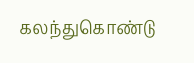கலந்துகொண்டு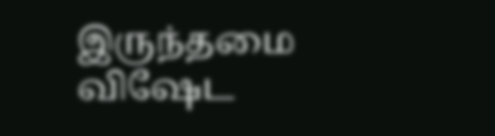இருந்தமை விஷேட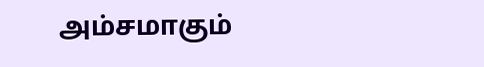அம்சமாகும்